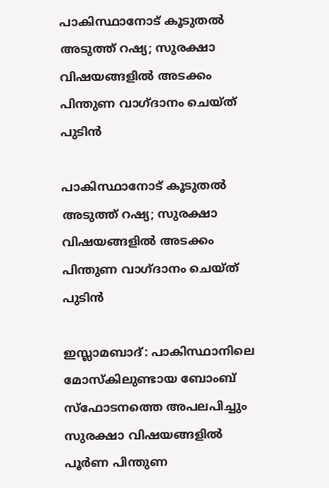പാകിസ്ഥാനോട് കൂടുതല്‍ അടുത്ത് റഷ്യ; സുരക്ഷാ വിഷയങ്ങളില്‍ അടക്കം പിന്തുണ വാഗ്ദാനം ചെയ്ത് പുടിന്‍

പാകിസ്ഥാനോട് കൂടുതല്‍ അടുത്ത് റഷ്യ; സുരക്ഷാ വിഷയങ്ങളില്‍ അടക്കം പിന്തുണ വാഗ്ദാനം ചെയ്ത് പുടിന്‍

ഇസ്ലാമബാദ്: പാകിസ്ഥാനിലെ മോസ്‌കിലുണ്ടായ ബോംബ് സ്ഫോടനത്തെ അപലപിച്ചും സുരക്ഷാ വിഷയങ്ങളില്‍ പൂര്‍ണ പിന്തുണ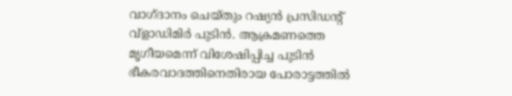വാഗ്ദാനം ചെയ്തും റഷ്യന്‍ പ്രസിഡന്റ് വ്‌ളാഡിമിര്‍ പുടിന്‍. ആക്രമണത്തെ മൃഗീയമെന്ന് വിശേഷിപ്പിച്ച പുടിന്‍ ഭീകരവാദത്തിനെതിരായ പോരാട്ടത്തില്‍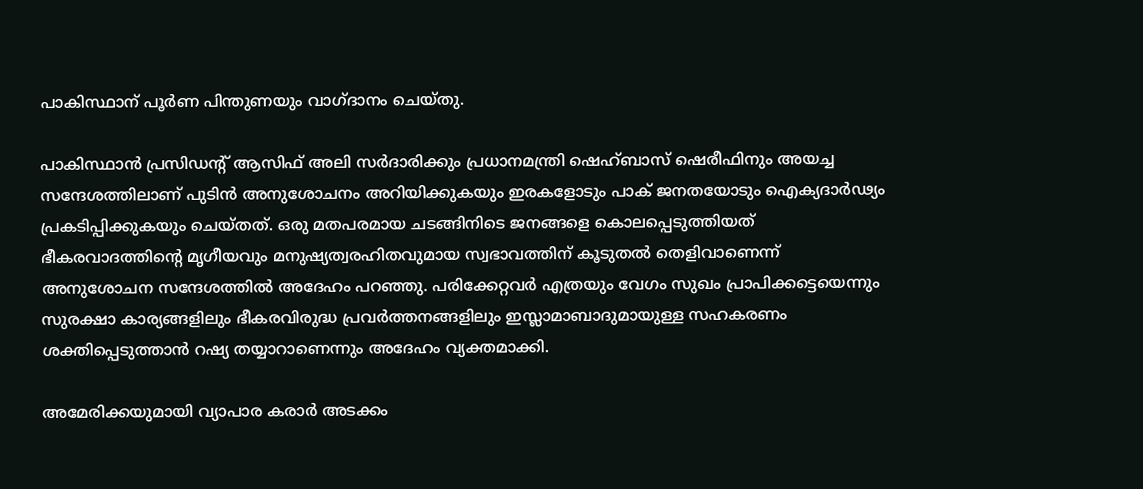പാകിസ്ഥാന് പൂര്‍ണ പിന്തുണയും വാഗ്ദാനം ചെയ്തു.

പാകിസ്ഥാന്‍ പ്രസിഡന്റ് ആസിഫ് അലി സര്‍ദാരിക്കും പ്രധാനമന്ത്രി ഷെഹ്ബാസ് ഷെരീഫിനും അയച്ച സന്ദേശത്തിലാണ് പുടിന്‍ അനുശോചനം അറിയിക്കുകയും ഇരകളോടും പാക് ജനതയോടും ഐക്യദാര്‍ഢ്യം പ്രകടിപ്പിക്കുകയും ചെയ്തത്. ഒരു മതപരമായ ചടങ്ങിനിടെ ജനങ്ങളെ കൊലപ്പെടുത്തിയത് ഭീകരവാദത്തിന്റെ മൃഗീയവും മനുഷ്യത്വരഹിതവുമായ സ്വഭാവത്തിന് കൂടുതല്‍ തെളിവാണെന്ന് അനുശോചന സന്ദേശത്തില്‍ അദേഹം പറഞ്ഞു. പരിക്കേറ്റവര്‍ എത്രയും വേഗം സുഖം പ്രാപിക്കട്ടെയെന്നും സുരക്ഷാ കാര്യങ്ങളിലും ഭീകരവിരുദ്ധ പ്രവര്‍ത്തനങ്ങളിലും ഇസ്ലാമാബാദുമായുള്ള സഹകരണം ശക്തിപ്പെടുത്താന്‍ റഷ്യ തയ്യാറാണെന്നും അദേഹം വ്യക്തമാക്കി.

അമേരിക്കയുമായി വ്യാപാര കരാര്‍ അടക്കം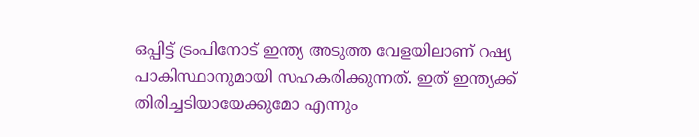ഒപ്പിട്ട് ട്രംപിനോട് ഇന്ത്യ അടുത്ത വേളയിലാണ് റഷ്യ പാകിസ്ഥാനുമായി സഹകരിക്കുന്നത്. ഇത് ഇന്ത്യക്ക് തിരിച്ചടിയായേക്കുമോ എന്നും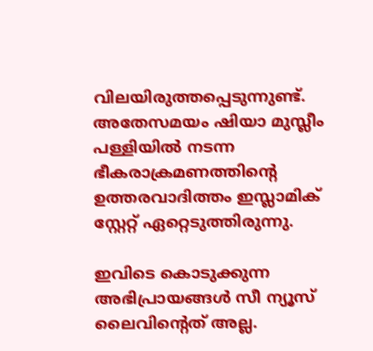വിലയിരുത്തപ്പെടുന്നുണ്ട്. അതേസമയം ഷിയാ മുസ്ലീം പള്ളിയില്‍ നടന്ന ഭീകരാക്രമണത്തിന്റെ ഉത്തരവാദിത്തം ഇസ്ലാമിക് സ്റ്റേറ്റ് ഏറ്റെടുത്തിരുന്നു.

ഇവിടെ കൊടുക്കുന്ന അഭിപ്രായങ്ങള്‍ സീ ന്യൂസ് ലൈവിന്റെത് അല്ല.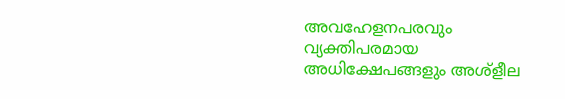അവഹേളനപരവും വ്യക്തിപരമായ അധിക്ഷേപങ്ങളും അശ്‌ളീല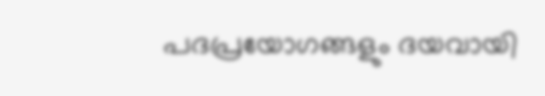പദപ്രയോഗങ്ങളും ദയവായി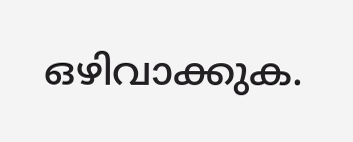ഒഴിവാക്കുക.